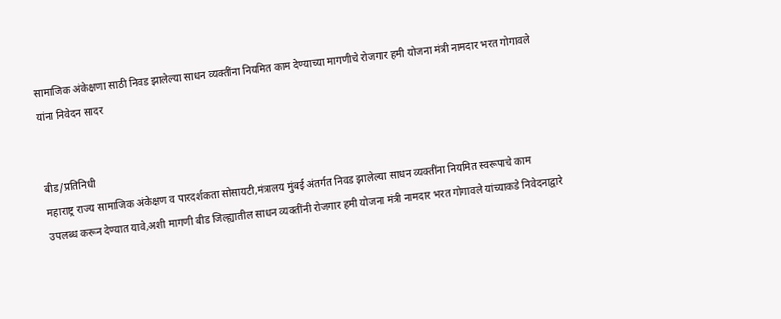सामाजिक अंकेक्षणा साठी निवड झालेल्या साधन व्यक्तींना नियमित काम देण्याच्या मागणीचे रोजगार हमी योजना मंत्री नामदार भरत गोगावले यांना निवेदन सादर


बीड/प्रतिनिधी
महाराष्ट्र राज्य सामाजिक अंकेक्षण व पारदर्शकता सोसायटी,मंत्रालय मुंबई अंतर्गत निवड झालेल्या साधन व्यक्तींना नियमित स्वरूपाचे काम उपलब्ध करून देण्यात यावे,अशी मागणी बीड जिल्ह्यातील साधन व्यक्तींनी रोजगार हमी योजना मंत्री नामदार भरत गोगावले यांच्याकडे निवेदनाद्वारे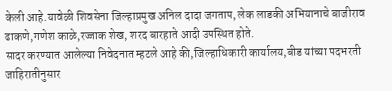केली आहे.यावेळी शिवसेना जिल्हाप्रमुख अनिल दादा जगताप, लेक लाडकी अभियानाचे बाजीराव ढाकणे,गणेश काळे,रज्जाक शेख, शरद बारहाते आदी उपस्थित होते.
सादर करण्यात आलेल्या निवेदनात म्हटले आहे की,जिल्हाधिकारी कार्यालय,बीड यांच्या पदभरती जाहिरातीनुसार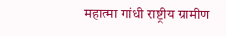महात्मा गांधी राष्ट्रीय ग्रामीण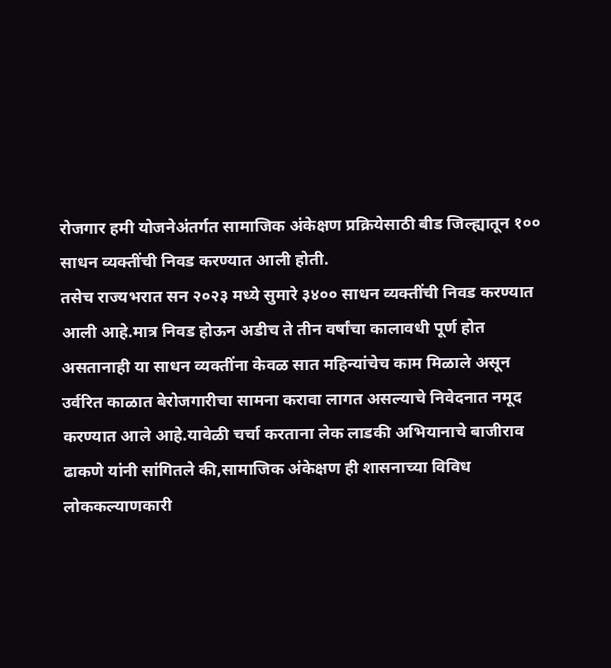रोजगार हमी योजनेअंतर्गत सामाजिक अंकेक्षण प्रक्रियेसाठी बीड जिल्ह्यातून १०० साधन व्यक्तींची निवड करण्यात आली होती.
तसेच राज्यभरात सन २०२३ मध्ये सुमारे ३४०० साधन व्यक्तींची निवड करण्यात आली आहे.मात्र निवड होऊन अडीच ते तीन वर्षांचा कालावधी पूर्ण होत असतानाही या साधन व्यक्तींना केवळ सात महिन्यांचेच काम मिळाले असून उर्वरित काळात बेरोजगारीचा सामना करावा लागत असल्याचे निवेदनात नमूद करण्यात आले आहे.यावेळी चर्चा करताना लेक लाडकी अभियानाचे बाजीराव ढाकणे यांनी सांगितले की,सामाजिक अंकेक्षण ही शासनाच्या विविध लोककल्याणकारी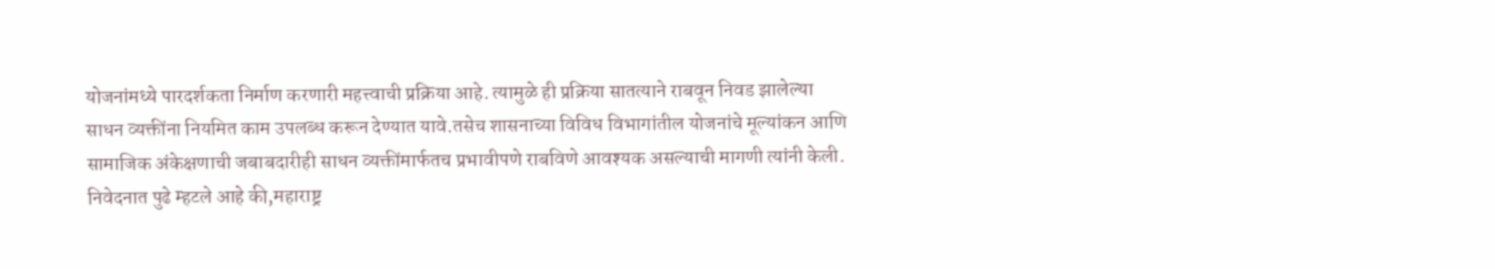योजनांमध्ये पारदर्शकता निर्माण करणारी महत्त्वाची प्रक्रिया आहे. त्यामुळे ही प्रक्रिया सातत्याने राबवून निवड झालेल्या साधन व्यक्तींना नियमित काम उपलब्ध करून देण्यात यावे.तसेच शासनाच्या विविध विभागांतील योजनांचे मूल्यांकन आणि सामाजिक अंकेक्षणाची जबाबदारीही साधन व्यक्तींमार्फतच प्रभावीपणे राबविणे आवश्यक असल्याची मागणी त्यांनी केली.
निवेदनात पुढे म्हटले आहे की,महाराष्ट्र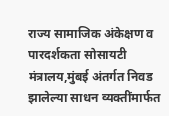राज्य सामाजिक अंकेक्षण व पारदर्शकता सोसायटी मंत्रालय,मुंबई अंतर्गत निवड झालेल्या साधन व्यक्तींमार्फत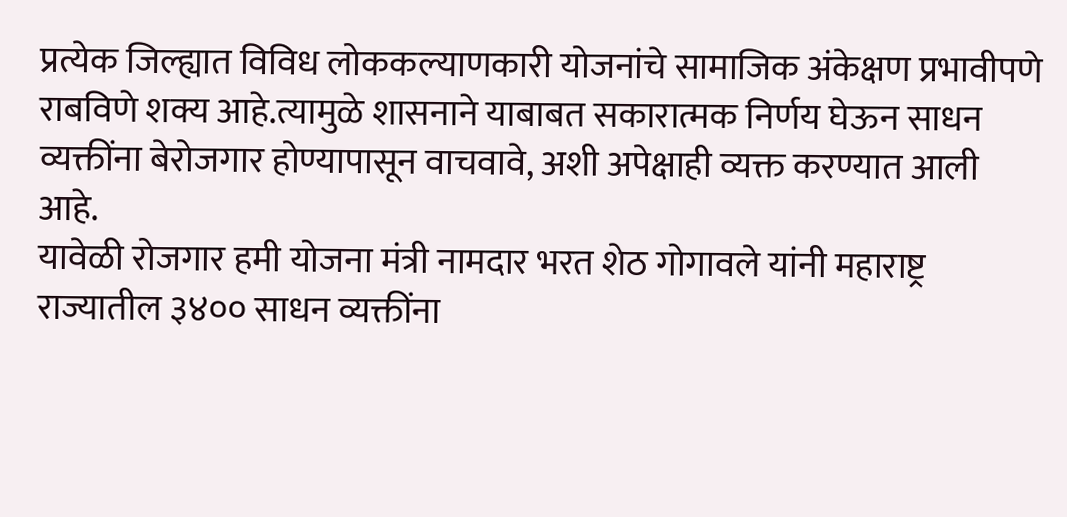प्रत्येक जिल्ह्यात विविध लोककल्याणकारी योजनांचे सामाजिक अंकेक्षण प्रभावीपणे राबविणे शक्य आहे.त्यामुळे शासनाने याबाबत सकारात्मक निर्णय घेऊन साधन व्यक्तींना बेरोजगार होण्यापासून वाचवावे, अशी अपेक्षाही व्यक्त करण्यात आली आहे.
यावेळी रोजगार हमी योजना मंत्री नामदार भरत शेठ गोगावले यांनी महाराष्ट्र राज्यातील ३४०० साधन व्यक्तींना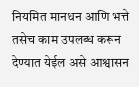नियमित मानधन आणि भत्ते तसेच काम उपलब्ध करून देण्यात येईल असे आश्वासन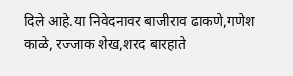दिले आहे.या निवेदनावर बाजीराव ढाकणे,गणेश काळे, रज्जाक शेख,शरद बारहाते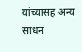यांच्यासह अन्य साधन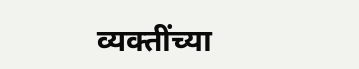व्यक्तींच्या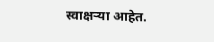स्वाक्षऱ्या आहेत.